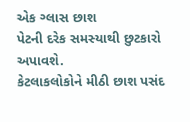એક ગ્લાસ છાશ
પેટની દરેક સમસ્યાથી છુટકારો અપાવશે.
કેટલાકલોકોને મીઠી છાશ પસંદ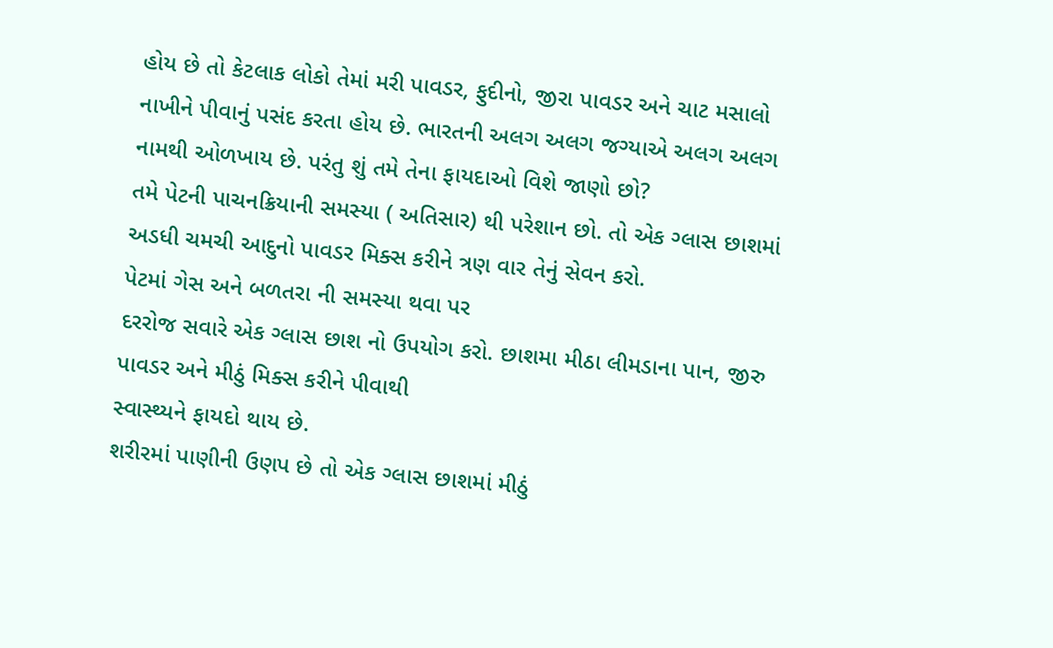હોય છે તો કેટલાક લોકો તેમાં મરી પાવડર, ફુદીનો, જીરા પાવડર અને ચાટ મસાલો નાખીને પીવાનું પસંદ કરતા હોય છે. ભારતની અલગ અલગ જગ્યાએ અલગ અલગ નામથી ઓળખાય છે. પરંતુ શું તમે તેના ફાયદાઓ વિશે જાણો છો?
તમે પેટની પાચનક્રિયાની સમસ્યા ( અતિસાર) થી પરેશાન છો. તો એક ગ્લાસ છાશમાં અડધી ચમચી આદુનો પાવડર મિક્સ કરીને ત્રણ વાર તેનું સેવન કરો.
પેટમાં ગેસ અને બળતરા ની સમસ્યા થવા પર
દરરોજ સવારે એક ગ્લાસ છાશ નો ઉપયોગ કરો. છાશમા મીઠા લીમડાના પાન, જીરુ પાવડર અને મીઠું મિક્સ કરીને પીવાથી
સ્વાસ્થ્યને ફાયદો થાય છે.
શરીરમાં પાણીની ઉણપ છે તો એક ગ્લાસ છાશમાં મીઠું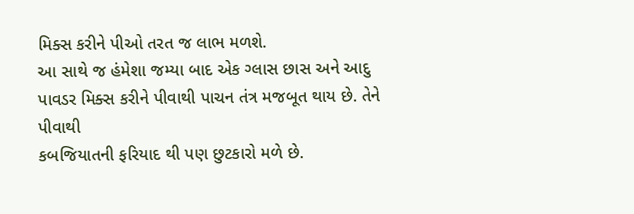મિક્સ કરીને પીઓ તરત જ લાભ મળશે.
આ સાથે જ હંમેશા જમ્યા બાદ એક ગ્લાસ છાસ અને આદુ
પાવડર મિક્સ કરીને પીવાથી પાચન તંત્ર મજબૂત થાય છે. તેને પીવાથી
કબજિયાતની ફરિયાદ થી પણ છુટકારો મળે છે.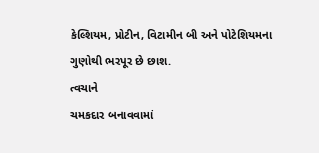કેલ્શિયમ, પ્રોટીન, વિટામીન બી અને પોટેશિયમના ગુણોથી ભરપૂર છે છાશ.
ત્વચાને
ચમકદાર બનાવવામાં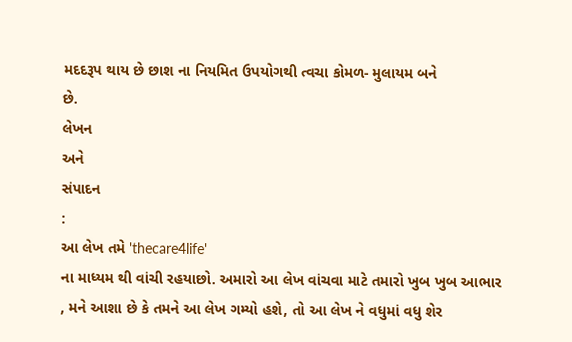મદદરૂપ થાય છે છાશ ના નિયમિત ઉપયોગથી ત્વચા કોમળ- મુલાયમ બને
છે.
લેખન
અને
સંપાદન
:
આ લેખ તમે 'thecare4life'
ના માધ્યમ થી વાંચી રહયાછો. અમારો આ લેખ વાંચવા માટે તમારો ખુબ ખુબ આભાર , મને આશા છે કે તમને આ લેખ ગમ્યો હશે, તો આ લેખ ને વધુમાં વધુ શેર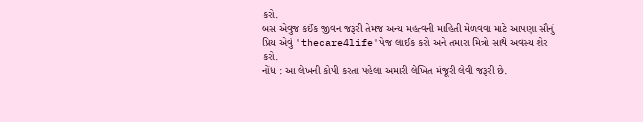કરો.
બસ એવુજ કઈંક જીવન જરૂરી તેમજ અન્ય મહત્વની માહિતી મેળવવા માટે આપણા સૌનું પ્રિય એવું 'thecare4life'પેજ લાઈક કરો અને તમારા મિત્રો સાથે અવસ્ય શેર કરો.
નોંધ : આ લેખની કોપી કરતા પહેલા અમારી લેખિત મંજૂરી લેવી જરૂરી છે.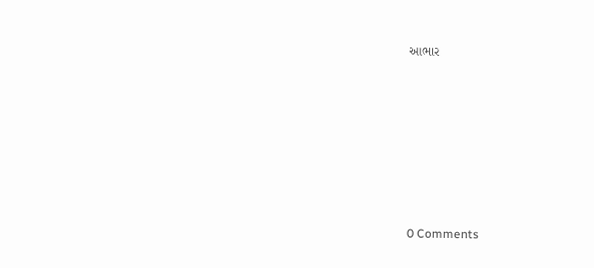આભાર







0 Comments